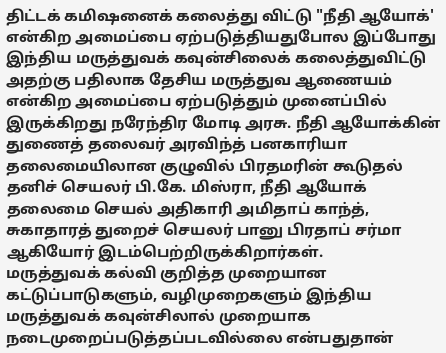திட்டக் கமிஷனைக் கலைத்து விட்டு "நீதி ஆயோக்' என்கிற அமைப்பை ஏற்படுத்தியதுபோல இப்போது இந்திய மருத்துவக் கவுன்சிலைக் கலைத்துவிட்டு அதற்கு பதிலாக தேசிய மருத்துவ ஆணையம் என்கிற அமைப்பை ஏற்படுத்தும் முனைப்பில் இருக்கிறது நரேந்திர மோடி அரசு. நீதி ஆயோக்கின் துணைத் தலைவர் அரவிந்த் பனகாரியா தலைமையிலான குழுவில் பிரதமரின் கூடுதல் தனிச் செயலர் பி.கே. மிஸ்ரா, நீதி ஆயோக் தலைமை செயல் அதிகாரி அமிதாப் காந்த், சுகாதாரத் துறைச் செயலர் பானு பிரதாப் சர்மா ஆகியோர் இடம்பெற்றிருக்கிறார்கள்.
மருத்துவக் கல்வி குறித்த முறையான கட்டுப்பாடுகளும், வழிமுறைகளும் இந்திய மருத்துவக் கவுன்சிலால் முறையாக நடைமுறைப்படுத்தப்படவில்லை என்பதுதான்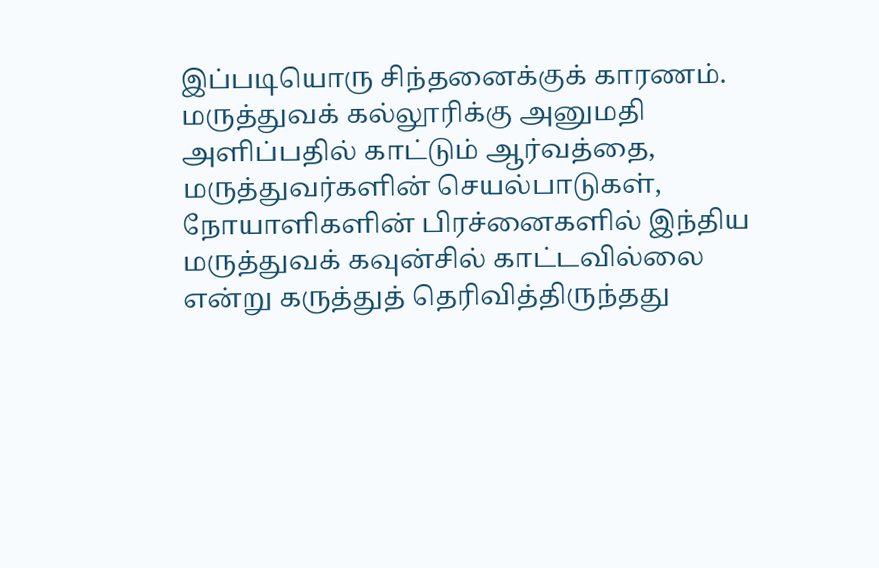இப்படியொரு சிந்தனைக்குக் காரணம். மருத்துவக் கல்லூரிக்கு அனுமதி அளிப்பதில் காட்டும் ஆர்வத்தை, மருத்துவர்களின் செயல்பாடுகள், நோயாளிகளின் பிரச்னைகளில் இந்திய மருத்துவக் கவுன்சில் காட்டவில்லை என்று கருத்துத் தெரிவித்திருந்தது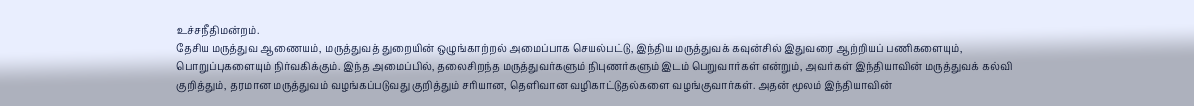உச்சநீதிமன்றம்.
தேசிய மருத்துவ ஆணையம், மருத்துவத் துறையின் ஒழுங்காற்றல் அமைப்பாக செயல்பட்டு, இந்திய மருத்துவக் கவுன்சில் இதுவரை ஆற்றியப் பணிகளையும், பொறுப்புகளையும் நிர்வகிக்கும். இந்த அமைப்பில், தலைசிறந்த மருத்துவர்களும் நிபுணர்களும் இடம் பெறுவார்கள் என்றும், அவர்கள் இந்தியாவின் மருத்துவக் கல்வி குறித்தும், தரமான மருத்துவம் வழங்கப்படுவது குறித்தும் சரியான, தெளிவான வழிகாட்டுதல்களை வழங்குவார்கள். அதன் மூலம் இந்தியாவின்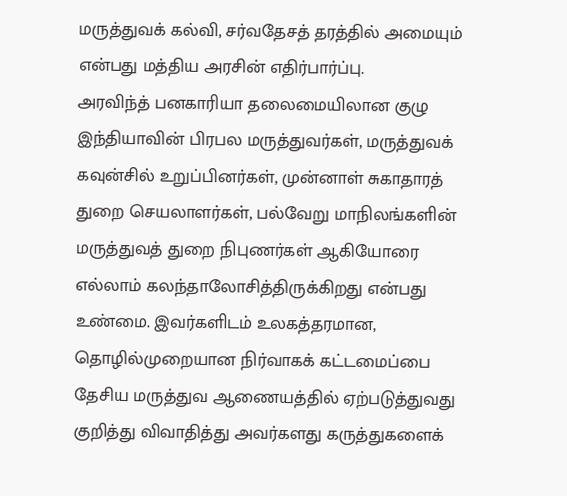மருத்துவக் கல்வி, சர்வதேசத் தரத்தில் அமையும் என்பது மத்திய அரசின் எதிர்பார்ப்பு.
அரவிந்த் பனகாரியா தலைமையிலான குழு இந்தியாவின் பிரபல மருத்துவர்கள், மருத்துவக் கவுன்சில் உறுப்பினர்கள், முன்னாள் சுகாதாரத் துறை செயலாளர்கள், பல்வேறு மாநிலங்களின் மருத்துவத் துறை நிபுணர்கள் ஆகியோரை எல்லாம் கலந்தாலோசித்திருக்கிறது என்பது உண்மை. இவர்களிடம் உலகத்தரமான, தொழில்முறையான நிர்வாகக் கட்டமைப்பை தேசிய மருத்துவ ஆணையத்தில் ஏற்படுத்துவது குறித்து விவாதித்து அவர்களது கருத்துகளைக்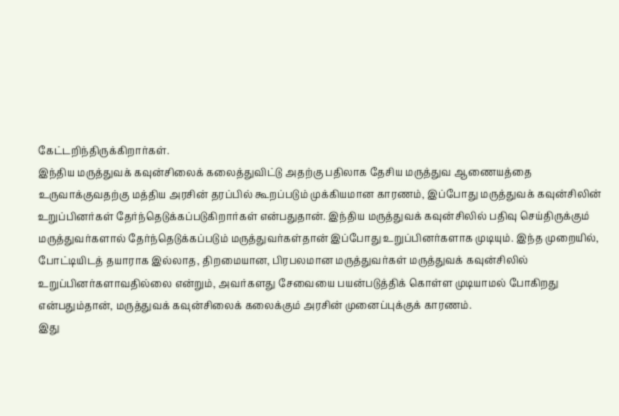கேட்டறிந்திருக்கிறார்கள்.
இந்திய மருத்துவக் கவுன்சிலைக் கலைத்துவிட்டு அதற்கு பதிலாக தேசிய மருத்துவ ஆணையத்தை உருவாக்குவதற்கு மத்திய அரசின் தரப்பில் கூறப்படும் முக்கியமான காரணம், இப்போது மருத்துவக் கவுன்சிலின் உறுப்பினர்கள் தேர்ந்தெடுக்கப்படுகிறார்கள் என்பதுதான். இந்திய மருத்துவக் கவுன்சிலில் பதிவு செய்திருக்கும் மருத்துவர்களால் தேர்ந்தெடுக்கப்படும் மருத்துவர்கள்தான் இப்போது உறுப்பினர்களாக முடியும். இந்த முறையில், போட்டியிடத் தயாராக இல்லாத, திறமையான, பிரபலமான மருத்துவர்கள் மருத்துவக் கவுன்சிலில் உறுப்பினர்களாவதில்லை என்றும், அவர்களது சேவையை பயன்படுத்திக் கொள்ள முடியாமல் போகிறது என்பதும்தான், மருத்துவக் கவுன்சிலைக் கலைக்கும் அரசின் முனைப்புக்குக் காரணம்.
இது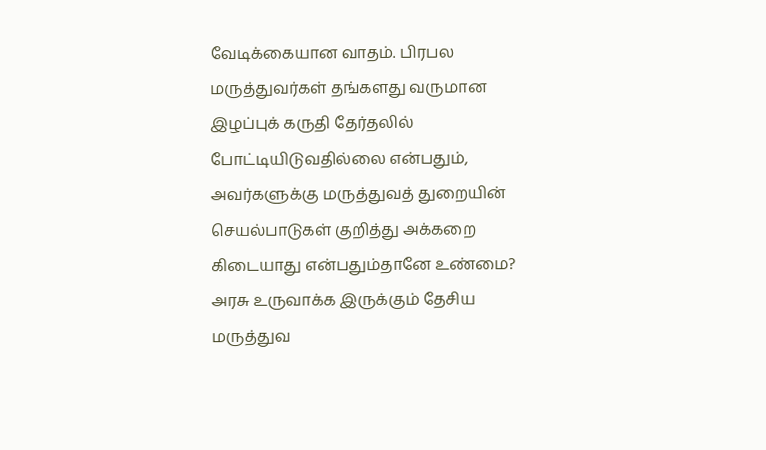வேடிக்கையான வாதம். பிரபல மருத்துவர்கள் தங்களது வருமான இழப்புக் கருதி தேர்தலில் போட்டியிடுவதில்லை என்பதும், அவர்களுக்கு மருத்துவத் துறையின் செயல்பாடுகள் குறித்து அக்கறை கிடையாது என்பதும்தானே உண்மை?
அரசு உருவாக்க இருக்கும் தேசிய மருத்துவ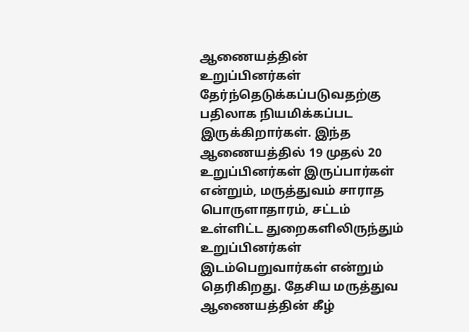ஆணையத்தின் உறுப்பினர்கள் தேர்ந்தெடுக்கப்படுவதற்கு பதிலாக நியமிக்கப்பட இருக்கிறார்கள். இந்த ஆணையத்தில் 19 முதல் 20 உறுப்பினர்கள் இருப்பார்கள் என்றும், மருத்துவம் சாராத பொருளாதாரம், சட்டம் உள்ளிட்ட துறைகளிலிருந்தும் உறுப்பினர்கள் இடம்பெறுவார்கள் என்றும் தெரிகிறது. தேசிய மருத்துவ ஆணையத்தின் கீழ்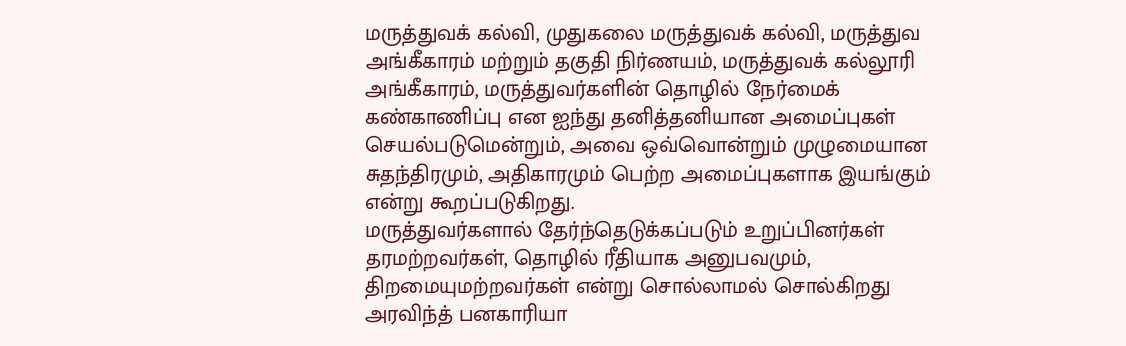மருத்துவக் கல்வி, முதுகலை மருத்துவக் கல்வி, மருத்துவ அங்கீகாரம் மற்றும் தகுதி நிர்ணயம், மருத்துவக் கல்லூரி அங்கீகாரம், மருத்துவர்களின் தொழில் நேர்மைக் கண்காணிப்பு என ஐந்து தனித்தனியான அமைப்புகள் செயல்படுமென்றும், அவை ஒவ்வொன்றும் முழுமையான சுதந்திரமும், அதிகாரமும் பெற்ற அமைப்புகளாக இயங்கும் என்று கூறப்படுகிறது.
மருத்துவர்களால் தேர்ந்தெடுக்கப்படும் உறுப்பினர்கள் தரமற்றவர்கள், தொழில் ரீதியாக அனுபவமும், திறமையுமற்றவர்கள் என்று சொல்லாமல் சொல்கிறது அரவிந்த் பனகாரியா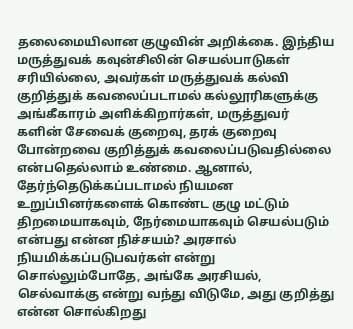தலைமையிலான குழுவின் அறிக்கை. இந்திய மருத்துவக் கவுன்சிலின் செயல்பாடுகள் சரியில்லை, அவர்கள் மருத்துவக் கல்வி குறித்துக் கவலைப்படாமல் கல்லூரிகளுக்கு அங்கீகாரம் அளிக்கிறார்கள், மருத்துவர்
களின் சேவைக் குறைவு, தரக் குறைவு போன்றவை குறித்துக் கவலைப்படுவதில்லை என்பதெல்லாம் உண்மை. ஆனால், தேர்ந்தெடுக்கப்படாமல் நியமன உறுப்பினர்களைக் கொண்ட குழு மட்டும் திறமையாகவும், நேர்மையாகவும் செயல்படும் என்பது என்ன நிச்சயம்? அரசால் நியமிக்கப்படுபவர்கள் என்று சொல்லும்போதே, அங்கே அரசியல், செல்வாக்கு என்று வந்து விடுமே, அது குறித்து என்ன சொல்கிறது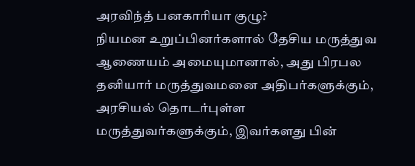அரவிந்த் பனகாரியா குழு?
நியமன உறுப்பினர்களால் தேசிய மருத்துவ ஆணையம் அமையுமானால், அது பிரபல தனியார் மருத்துவமனை அதிபர்களுக்கும், அரசியல் தொடர்புள்ள மருத்துவர்களுக்கும், இவர்களது பின்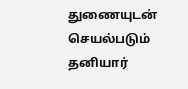துணையுடன் செயல்படும் தனியார்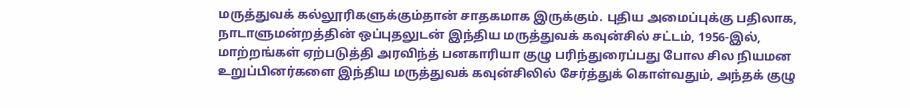மருத்துவக் கல்லூரிகளுக்கும்தான் சாதகமாக இருக்கும். புதிய அமைப்புக்கு பதிலாக, நாடாளுமன்றத்தின் ஒப்புதலுடன் இந்திய மருத்துவக் கவுன்சில் சட்டம், 1956-இல், மாற்றங்கள் ஏற்படுத்தி அரவிந்த் பனகாரியா குழு பரிந்துரைப்பது போல சில நியமன உறுப்பினர்களை இந்திய மருத்துவக் கவுன்சிலில் சேர்த்துக் கொள்வதும், அந்தக் குழு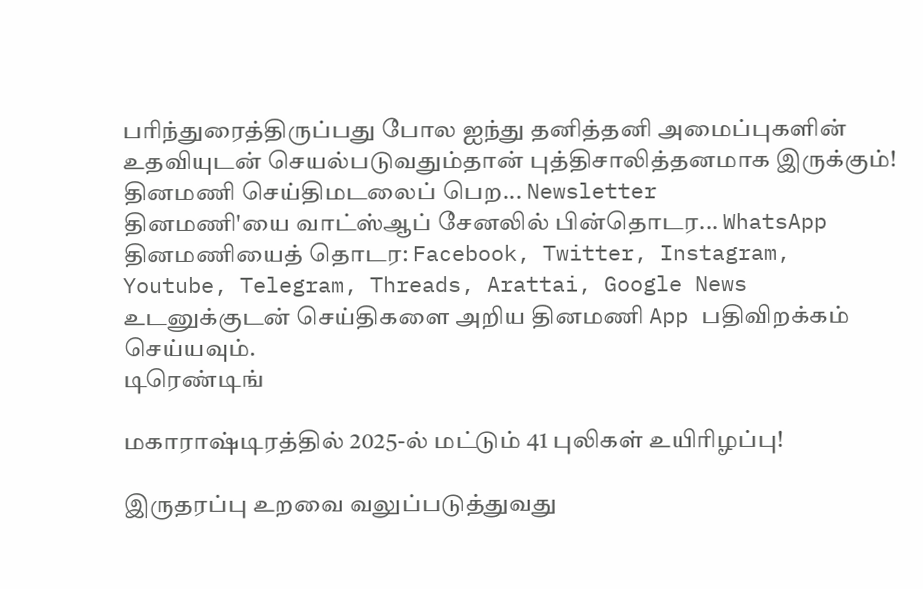பரிந்துரைத்திருப்பது போல ஐந்து தனித்தனி அமைப்புகளின் உதவியுடன் செயல்படுவதும்தான் புத்திசாலித்தனமாக இருக்கும்!
தினமணி செய்திமடலைப் பெற... Newsletter
தினமணி'யை வாட்ஸ்ஆப் சேனலில் பின்தொடர... WhatsApp
தினமணியைத் தொடர: Facebook, Twitter, Instagram, Youtube, Telegram, Threads, Arattai, Google News
உடனுக்குடன் செய்திகளை அறிய தினமணி App பதிவிறக்கம் செய்யவும்.
டிரெண்டிங்

மகாராஷ்டிரத்தில் 2025-ல் மட்டும் 41 புலிகள் உயிரிழப்பு!

இருதரப்பு உறவை வலுப்படுத்துவது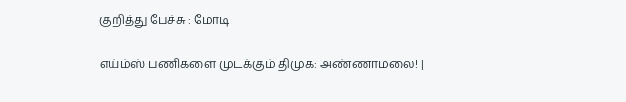குறித்து பேச்சு : மோடி

எய்ம்ஸ் பணிகளை முடக்கும் திமுக: அண்ணாமலை! |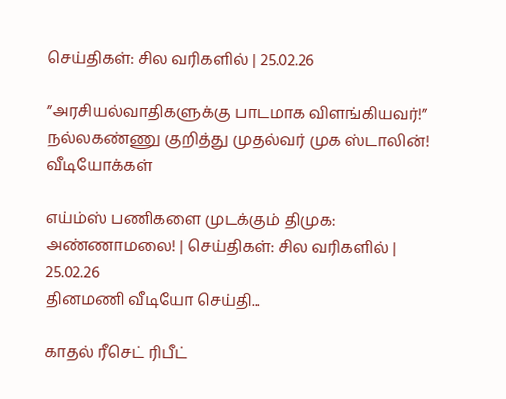செய்திகள்: சில வரிகளில் | 25.02.26

”அரசியல்வாதிகளுக்கு பாடமாக விளங்கியவர்!” நல்லகண்ணு குறித்து முதல்வர் முக ஸ்டாலின்!
வீடியோக்கள்

எய்ம்ஸ் பணிகளை முடக்கும் திமுக: அண்ணாமலை! | செய்திகள்: சில வரிகளில் | 25.02.26
தினமணி வீடியோ செய்தி...

காதல் ரீசெட் ரிபீட்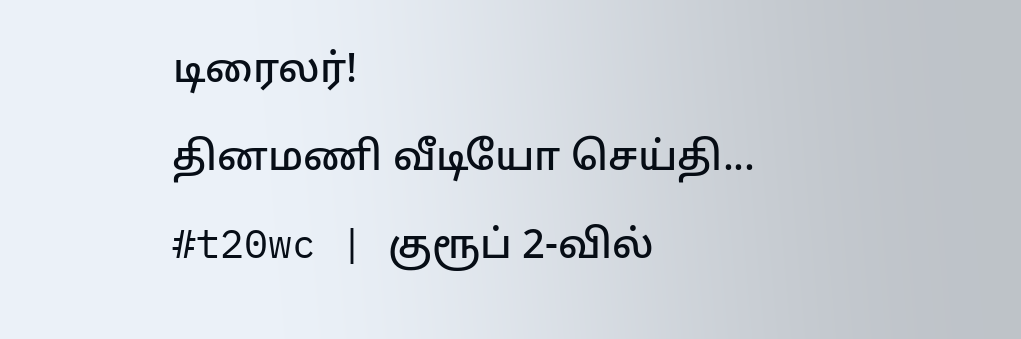டிரைலர்!
தினமணி வீடியோ செய்தி...
#t20wc | குரூப் 2-வில்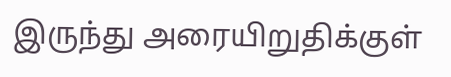இருந்து அரையிறுதிக்குள்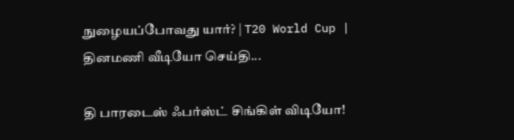நுழையப்போவது யார்? | T20 World Cup |
தினமணி வீடியோ செய்தி...

தி பாரடைஸ் ஃபர்ஸ்ட் சிங்கிள் விடியோ!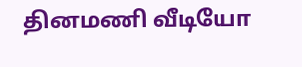தினமணி வீடியோ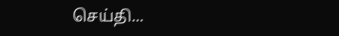செய்தி...